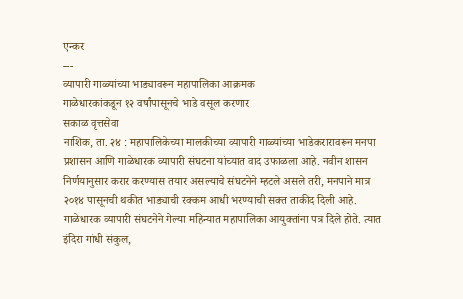एन्कर
---
व्यापारी गाळ्यांच्या भाड्यावरून महापालिका आक्रमक
गाळेधारकांकडून १२ वर्षांपासूनचे भाडे वसूल करणार
सकाळ वृत्तसेवा
नाशिक, ता. २४ : महापालिकेच्या मालकीच्या व्यापारी गाळ्यांच्या भाडेकरारावरून मनपा प्रशासन आणि गाळेधारक व्यापारी संघटना यांच्यात वाद उफाळला आहे. नवीन शासन निर्णयानुसार करार करण्यास तयार असल्याचे संघटनेने म्हटले असले तरी, मनपाने मात्र २०१४ पासूनची थकीत भाड्याची रक्कम आधी भरण्याची सक्त ताकीद दिली आहे.
गाळेधारक व्यापारी संघटनेने गेल्या महिन्यात महापालिका आयुक्तांना पत्र दिले होते. त्यात इंदिरा गांधी संकुल,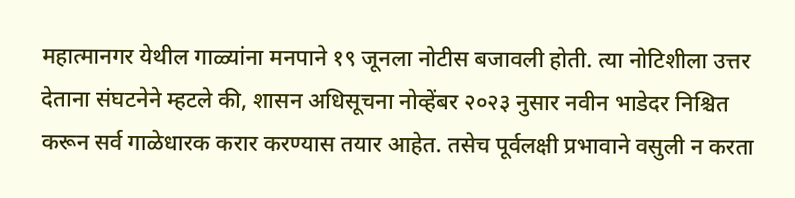महात्मानगर येथील गाळ्यांना मनपाने १९ जूनला नोटीस बजावली होती. त्या नोटिशीला उत्तर देताना संघटनेने म्हटले की, शासन अधिसूचना नोव्हेंबर २०२३ नुसार नवीन भाडेदर निश्चित करून सर्व गाळेधारक करार करण्यास तयार आहेत. तसेच पूर्वलक्षी प्रभावाने वसुली न करता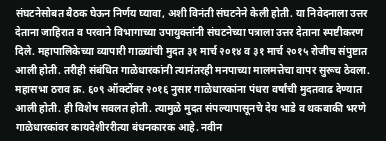संघटनेसोबत बैठक घेऊन निर्णय घ्यावा, अशी विनंती संघटनेने केली होती. या निवेदनाला उत्तर देताना जाहिरात व परवाने विभागाच्या उपायुक्तांनी संघटनेच्या पत्राला उत्तर देताना स्पष्टीकरण दिले. महापालिकेच्या व्यापारी गाळ्यांची मुदत ३१ मार्च २०१४ व ३१ मार्च २०१५ रोजीच संपुष्टात आली होती. तरीही संबंधित गाळेधारकांनी त्यानंतरही मनपाच्या मालमत्तेचा वापर सुरूच ठेवला.
महासभा ठराव क्र. ६०९ ऑक्टोंबर २०१६ नुसार गाळेधारकांना पंधरा वर्षांची मुदतवाढ देण्यात आली होती. ही विशेष सवलत होती. त्यामुळे मुदत संपल्यापासूनचे देय भाडे व थकबाकी भरणे गाळेधारकांवर कायदेशीररीत्या बंधनकारक आहे. नवीन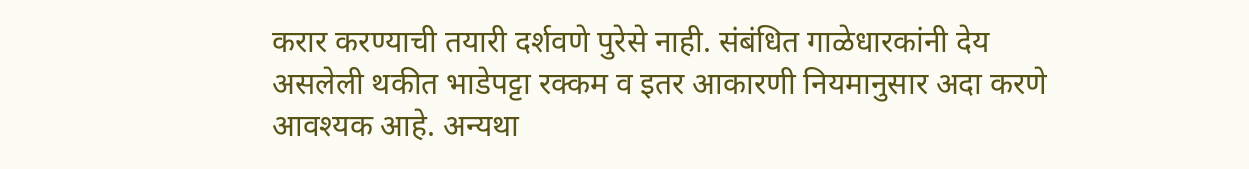करार करण्याची तयारी दर्शवणे पुरेसे नाही. संबंधित गाळेधारकांनी देय असलेली थकीत भाडेपट्टा रक्कम व इतर आकारणी नियमानुसार अदा करणे आवश्यक आहे. अन्यथा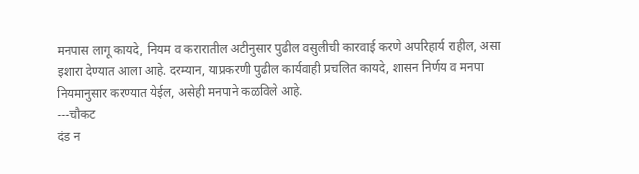मनपास लागू कायदे, नियम व करारातील अटीनुसार पुढील वसुलीची कारवाई करणे अपरिहार्य राहील, असा इशारा देण्यात आला आहे. दरम्यान, याप्रकरणी पुढील कार्यवाही प्रचलित कायदे, शासन निर्णय व मनपा नियमानुसार करण्यात येईल, असेही मनपाने कळविले आहे.
---चौकट
दंड न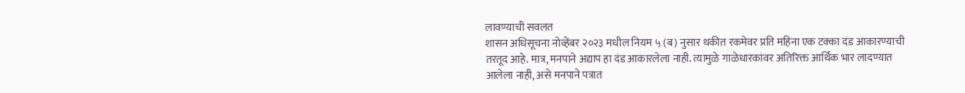लावण्याची सवलत
शासन अधिसूचना नोव्हेंबर २०२३ मधील नियम ५ (ब) नुसार थकीत रकमेवर प्रति महिना एक टक्का दंड आकारण्याची तरतूद आहे. मात्र, मनपाने अद्याप हा दंड आकारलेला नाही. त्यामुळे गाळेधारकांवर अतिरिक्त आर्थिक भार लादण्यात आलेला नाही, असे मनपाने पत्रात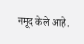नमूद केले आहे.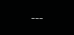---